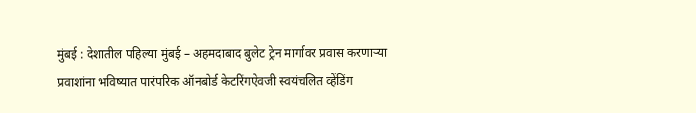मुंबई : देशातील पहिल्या मुंबई – अहमदाबाद बुलेट ट्रेन मार्गावर प्रवास करणाऱ्या प्रवाशांना भविष्यात पारंपरिक ऑनबोर्ड केटरिंगऐवजी स्वयंचलित व्हेंडिंग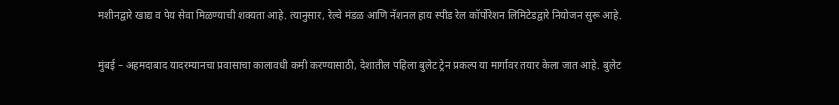मशीनद्वारे खाद्य व पेय सेवा मिळण्याची शक्यता आहे. त्यानुसार, रेल्वे मंडळ आणि नॅशनल हाय स्पीड रेल कॉर्पोरेशन लिमिटेडद्वारे नियोजन सुरू आहे.

मुंबई – अहमदाबाद यादरम्यानचा प्रवासाचा कालावधी कमी करण्यासाठी, देशातील पहिला बुलेट ट्रेन प्रकल्प या मार्गावर तयार केला जात आहे. बुलेट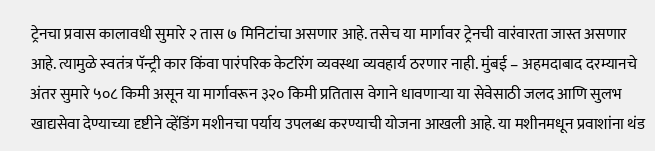ट्रेनचा प्रवास कालावधी सुमारे २ तास ७ मिनिटांचा असणार आहे. तसेच या मार्गावर ट्रेनची वारंवारता जास्त असणार आहे. त्यामुळे स्वतंत्र पॅन्ट्री कार किंवा पारंपरिक केटरिंग व्यवस्था व्यवहार्य ठरणार नाही. मुंबई – अहमदाबाद दरम्यानचे अंतर सुमारे ५०८ किमी असून या मार्गावरून ३२० किमी प्रतितास वेगाने धावणाऱ्या या सेवेसाठी जलद आणि सुलभ खाद्यसेवा देण्याच्या दृष्टीने व्हेंडिंग मशीनचा पर्याय उपलब्ध करण्याची योजना आखली आहे. या मशीनमधून प्रवाशांना थंड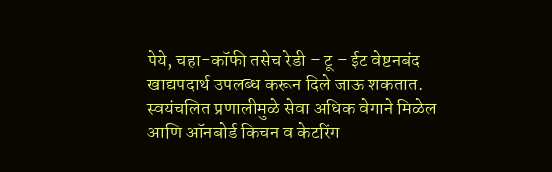पेये, चहा-कॉफी तसेच रेडी – टू – ईट वेष्टनबंद खाद्यपदार्थ उपलब्ध करून दिले जाऊ शकतात. स्वयंचलित प्रणालीमुळे सेवा अधिक वेगाने मिळेल आणि ऑनबोर्ड किचन व केटरिंग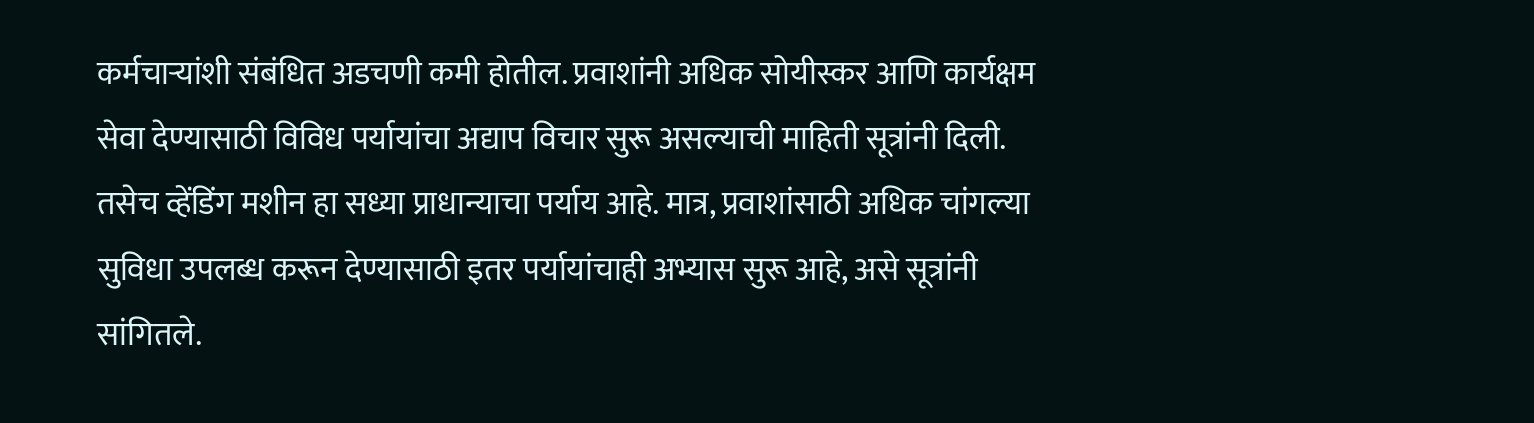कर्मचाऱ्यांशी संबंधित अडचणी कमी होतील. प्रवाशांनी अधिक सोयीस्कर आणि कार्यक्षम सेवा देण्यासाठी विविध पर्यायांचा अद्याप विचार सुरू असल्याची माहिती सूत्रांनी दिली. तसेच व्हेंडिंग मशीन हा सध्या प्राधान्याचा पर्याय आहे. मात्र, प्रवाशांसाठी अधिक चांगल्या सुविधा उपलब्ध करून देण्यासाठी इतर पर्यायांचाही अभ्यास सुरू आहे, असे सूत्रांनी सांगितले.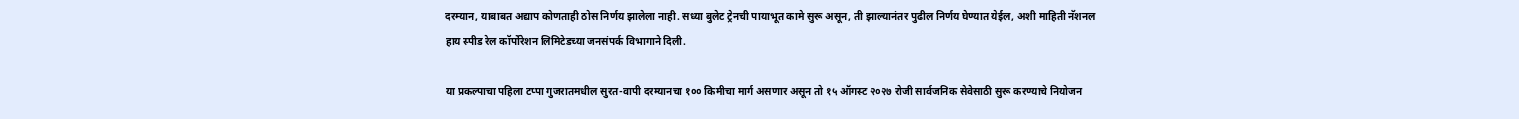दरम्यान, याबाबत अद्याप कोणताही ठोस निर्णय झालेला नाही. सध्या बुलेट ट्रेनची पायाभूत कामे सुरू असून, ती झाल्यानंतर पुढील निर्णय घेण्यात येईल, अशी माहिती नॅशनल हाय स्पीड रेल कॉर्पोरेशन लिमिटेडच्या जनसंपर्क विभागाने दिली.

या प्रकल्पाचा पहिला टप्पा गुजरातमधील सुरत-वापी दरम्यानचा १०० किमीचा मार्ग असणार असून तो १५ ऑगस्ट २०२७ रोजी सार्वजनिक सेवेसाठी सुरू करण्याचे नियोजन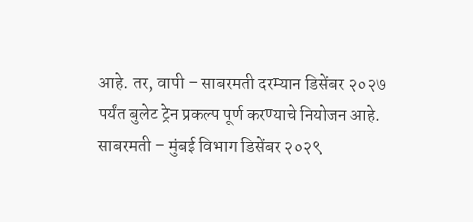आहे. तर, वापी – साबरमती दरम्यान डिसेंबर २०२७ पर्यंत बुलेट ट्रेन प्रकल्प पूर्ण करण्याचे नियोजन आहे. साबरमती – मुंबई विभाग डिसेंबर २०२९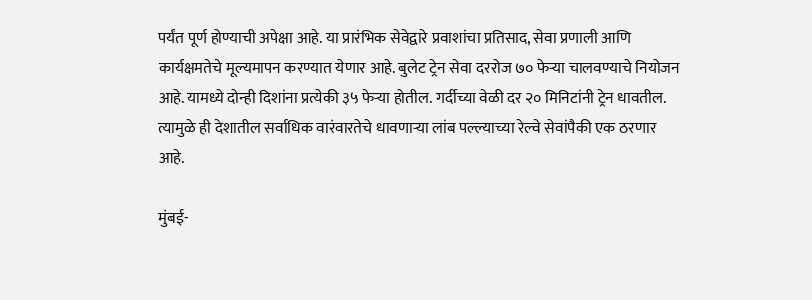पर्यंत पूर्ण होण्याची अपेक्षा आहे. या प्रारंभिक सेवेद्वारे प्रवाशांचा प्रतिसाद, सेवा प्रणाली आणि कार्यक्षमतेचे मूल्यमापन करण्यात येणार आहे. बुलेट ट्रेन सेवा दररोज ७० फेऱ्या चालवण्याचे नियोजन आहे. यामध्ये दोन्ही दिशांना प्रत्येकी ३५ फेऱ्या होतील. गर्दीच्या वेळी दर २० मिनिटांनी ट्रेन धावतील. त्यामुळे ही देशातील सर्वाधिक वारंवारतेचे धावणाऱ्या लांब पल्ल्याच्या रेल्वे सेवांपैकी एक ठरणार आहे.

मुंबई-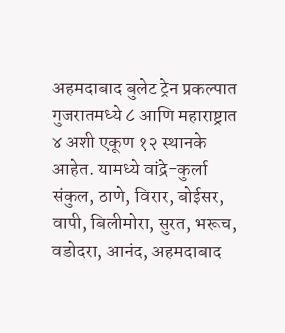अहमदाबाद बुलेट ट्रेन प्रकल्पात गुजरातमध्ये ८ आणि महाराष्ट्रात ४ अशी एकूण १२ स्थानके आहेत. यामध्ये वांद्रे-कुर्ला संकुल, ठाणे, विरार, बोईसर, वापी, बिलीमोरा, सुरत, भरूच, वडोदरा, आनंद, अहमदाबाद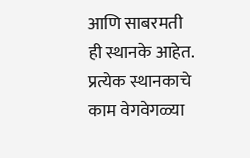आणि साबरमती ही स्थानके आहेत. प्रत्येक स्थानकाचे काम वेगवेगळ्या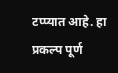टप्प्यात आहे. हा प्रकल्प पूर्ण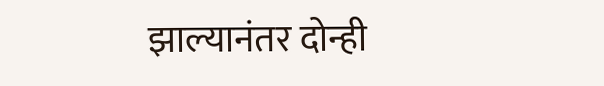झाल्यानंतर दोन्ही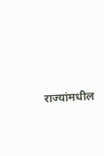राज्यांमधील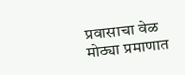प्रवासाचा वेळ मोठ्या प्रमाणात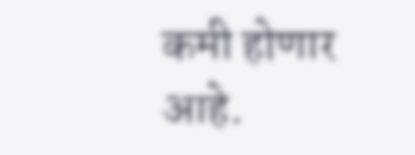कमी होणार आहे.